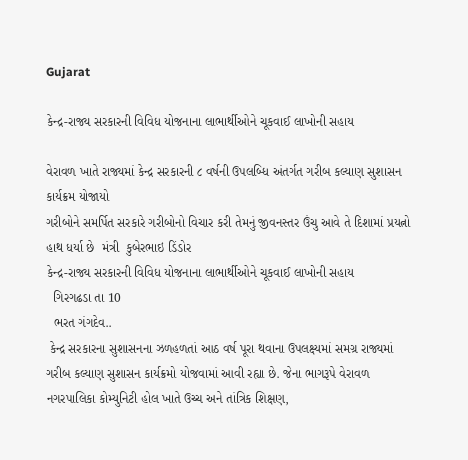Gujarat

કેન્દ્ર-રાજ્ય સરકારની વિવિધ યોજનાના લાભાર્થીઓને ચૂકવાઈ લાખોની સહાય

વેરાવળ ખાતે રાજ્યમાં કેન્દ્ર સરકારની ૮ વર્ષની ઉપલબ્ધિ અંતર્ગત ગરીબ કલ્યાણ સુશાસન કાર્યક્રમ યોજાયો
ગરીબોને સમર્પિત સરકારે ગરીબોનો વિચાર કરી તેમનું જીવનસ્તર ઉંચુ આવે તે દિશામાં પ્રયત્નો હાથ ધર્યા છે  મંત્રી  કુબેરભાઇ ડિંડોર
કેન્દ્ર-રાજ્ય સરકારની વિવિધ યોજનાના લાભાર્થીઓને ચૂકવાઈ લાખોની સહાય
  ગિરગઢડા તા 10
  ભરત ગંગદેવ..
 કેન્દ્ર સરકારના સુશાસનના ઝળહળતાં આઠ વર્ષ પૂરા થવાના ઉપલક્ષ્યમાં સમગ્ર રાજ્યમાં ગરીબ કલ્યાણ સુશાસન કાર્યક્રમો યોજવામાં આવી રહ્યા છે. જેના ભાગરૂપે વેરાવળ નગરપાલિકા કોમ્યુનિટી હોલ ખાતે ઉચ્ચ અને તાંત્રિક શિક્ષણ,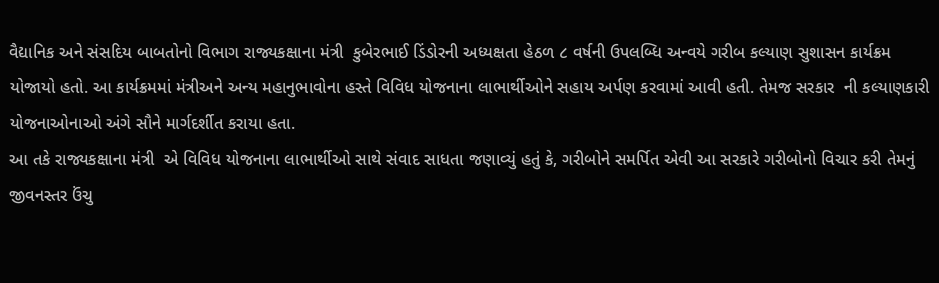વૈદ્યાનિક અને સંસદિય બાબતોનો વિભાગ રાજ્યકક્ષાના મંત્રી  કુબેરભાઈ ડિંડોરની અધ્યક્ષતા હેઠળ ૮ વર્ષની ઉપલબ્ધિ અન્વયે ગરીબ કલ્યાણ સુશાસન કાર્યક્રમ યોજાયો હતો. આ કાર્યક્રમમાં મંત્રીઅને અન્ય મહાનુભાવોના હસ્તે વિવિધ યોજનાના લાભાર્થીઓને સહાય અર્પણ કરવામાં આવી હતી. તેમજ સરકાર  ની કલ્યાણકારી યોજનાઓનાઓ અંગે સૌને માર્ગદર્શીત કરાયા હતા.
આ તકે રાજ્યકક્ષાના મંત્રી  એ વિવિધ યોજનાના લાભાર્થીઓ સાથે સંવાદ સાધતા જણાવ્યું હતું કે, ગરીબોને સમર્પિત એવી આ સરકારે ગરીબોનો વિચાર કરી તેમનું જીવનસ્તર ઉંચુ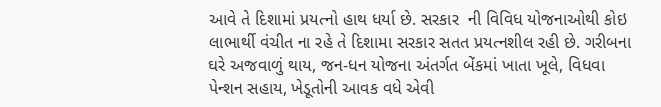આવે તે દિશામાં પ્રયત્નો હાથ ધર્યા છે. સરકાર  ની વિવિધ યોજનાઓથી કોઇ લાભાર્થી વંચીત ના રહે તે દિશામા સરકાર સતત પ્રયત્નશીલ રહી છે. ગરીબના ઘરે અજવાળું થાય, જન-ધન યોજના અંતર્ગત બેંકમાં ખાતા ખૂલે, વિધવા પેન્શન સહાય, ખેડૂતોની આવક વધે એવી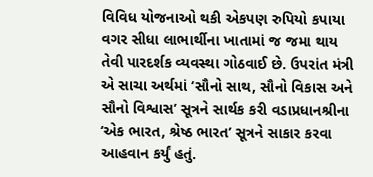વિવિધ યોજનાઓ થકી એકપણ રુપિયો કપાયા વગર સીધા લાભાર્થીના ખાતામાં જ જમા થાય તેવી પારદર્શક વ્યવસ્થા ગોઠવાઈ છે. ઉપરાંત મંત્રી  એ સાચા અર્થમાં ‘સૌનો સાથ, સૌનો વિકાસ અને સૌનો વિશ્વાસ’ સૂત્રને સાર્થક કરી વડાપ્રધાનશ્રીના ‘એક ભારત, શ્રેષ્ઠ ભારત’ સૂત્રને સાકાર કરવા આહવાન કર્યું હતું.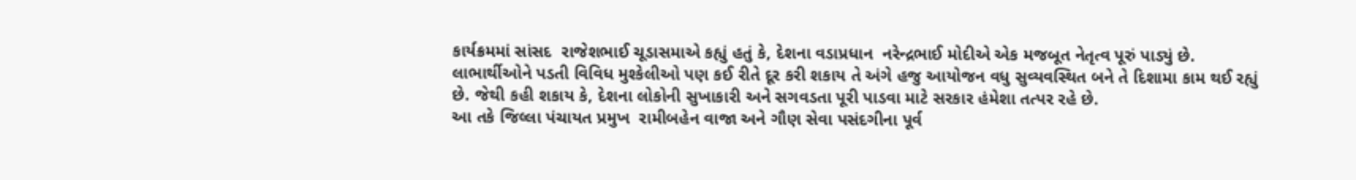કાર્યક્રમમાં સાંસદ  રાજેશભાઈ ચૂડાસમાએ કહ્યું હતું કે, દેશના વડાપ્રધાન  નરેન્દ્રભાઈ મોદીએ એક મજબૂત નેતૃત્વ પૂરું પાડ્યું છે. લાભાર્થીઓને પડતી વિવિધ મુશ્કેલીઓ પણ કઈ રીતે દૂર કરી શકાય તે અંગે હજુ આયોજન વધુ સુવ્યવસ્થિત બને તે દિશામા કામ થઈ રહ્યું છે. જેથી કહી શકાય કે, દેશના લોકોની સુખાકારી અને સગવડતા પૂરી પાડવા માટે સરકાર હંમેશા તત્પર રહે છે.
આ તકે જિલ્લા પંચાયત પ્રમુખ  રામીબહેન વાજા અને ગૌણ સેવા પસંદગીના પૂર્વ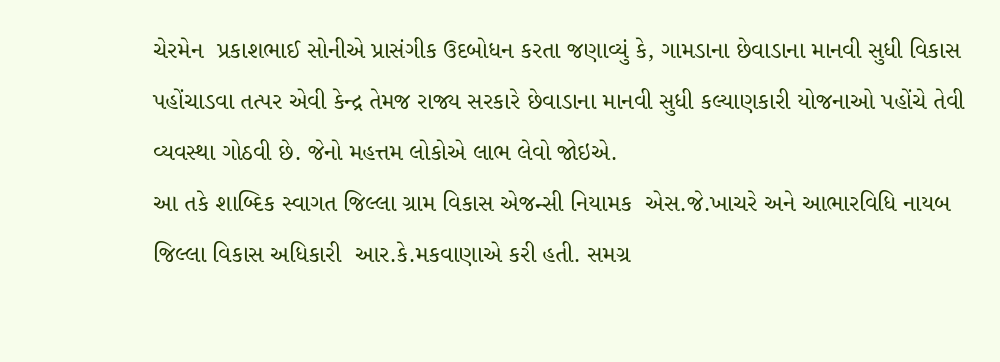ચેરમેન  પ્રકાશભાઈ સોનીએ પ્રાસંગીક ઉદબોધન કરતા જણાવ્યું કે, ગામડાના છેવાડાના માનવી સુધી વિકાસ પહોંચાડવા તત્પર એવી કેન્દ્ર તેમજ રાજ્ય સરકારે છેવાડાના માનવી સુધી કલ્યાણકારી યોજનાઓ પહોંચે તેવી વ્યવસ્થા ગોઠવી છે. જેનો મહત્તમ લોકોએ લાભ લેવો જોઇએ.
આ તકે શાબ્દિક સ્વાગત જિલ્લા ગ્રામ વિકાસ એજન્સી નિયામક  એસ.જે.ખાચરે અને આભારવિધિ નાયબ જિલ્લા વિકાસ અધિકારી  આર.કે.મકવાણાએ કરી હતી. સમગ્ર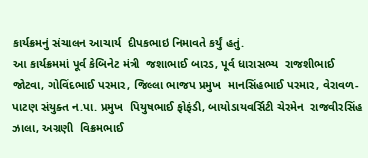કાર્યક્રમનું સંચાલન આચાર્ય  દીપકભાઇ નિમાવતે કર્યું હતું.
આ કાર્યક્રમમાં પૂર્વ કેબિનેટ મંત્રી  જશાભાઈ બારડ, પૂર્વ ધારાસભ્ય  રાજશીભાઈ જોટવા, ગોવિંદભાઈ પરમાર, જિલ્લા ભાજપ પ્રમુખ  માનસિંહભાઈ પરમાર, વેરાવળ-પાટણ સંયુક્ત ન.પા. પ્રમુખ  પિયુષભાઈ ફોફંડી, બાયોડાયવર્સિટી ચેરમેન  રાજવીરસિંહ ઝાલા, અગ્રણી  વિક્રમભાઈ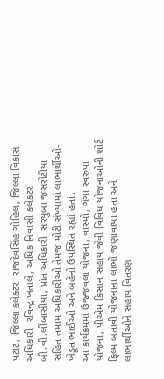પટાટ, જિલ્લા કલેક્ટર  રાજદેવસિંહ ગોહિલ, જિલ્લા વિકાસ અધિકારી  રવિન્દ્ર ખતાલે, અધિક નિવાસી કલેકટર  બી.વી.લીંબાસીયા, પ્રાંત અધિકારી  સરયુબા જસરોટીયા સહિત તમામ અધિકારીઓ તેમજ મોટી સંખ્યામાં લાભાર્થીઓ-ખેડૂત ભાઈઓ અને બહેનો ઉપસ્થિત રહ્યાં હતાં.
આ કાર્યક્રમમાં ઉજ્જવલા યોજના, વાસ્મો, ગંગા સ્વરુપા યોજના, પીએમ કિસાન સહાય જેવી વિવિધ યોજનાઓની શોર્ટ ફિલ્મ બતાવી યોજનાના લાભો જણાવાયા હતા અને લાભાર્થીઓને સહાય વિતરણ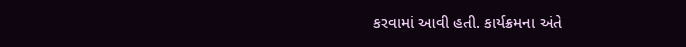કરવામાં આવી હતી. કાર્યક્રમના અંતે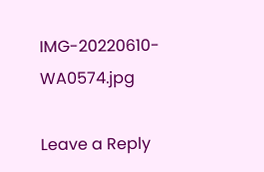IMG-20220610-WA0574.jpg

Leave a Reply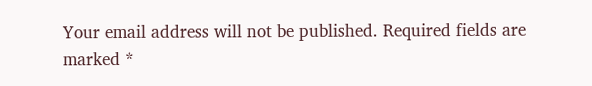Your email address will not be published. Required fields are marked *